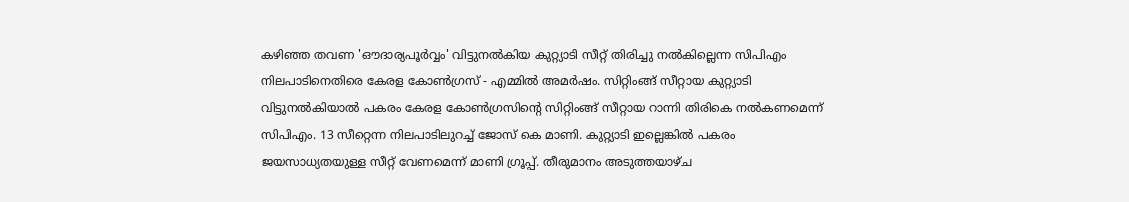കഴിഞ്ഞ തവണ 'ഔദാര്യപൂര്‍വ്വം' വിട്ടുനല്‍കിയ കുറ്റ്യാടി സീറ്റ് തിരിച്ചു നല്‍കില്ലെന്ന സിപിഎം നിലപാടിനെതിരെ കേരള കോണ്‍ഗ്രസ് - എമ്മില്‍ അമര്‍ഷം. സിറ്റിംങ്ങ് സീറ്റായ കുറ്റ്യാടി വിട്ടുനല്‍കിയാല്‍ പകരം കേരള കോണ്‍ഗ്രസിന്‍റെ സിറ്റിംങ്ങ് സീറ്റായ റാന്നി തിരികെ നല്‍കണമെന്ന് സിപിഎം. 13 സീറ്റെന്ന നിലപാടിലുറച്ച് ജോസ് കെ മാണി. കുറ്റ്യാടി ഇല്ലെങ്കില്‍ പകരം ജയസാധ്യതയുള്ള സീറ്റ് വേണമെന്ന് മാണി ഗ്രൂപ്പ്. തീരുമാനം അടുത്തയാഴ്ച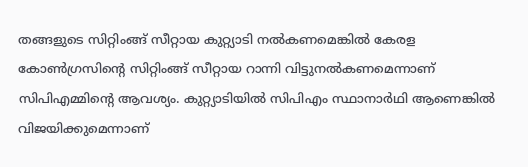തങ്ങളുടെ സിറ്റിംങ്ങ് സീറ്റായ കുറ്റ്യാടി നല്‍കണമെങ്കില്‍ കേരള കോണ്‍ഗ്രസിന്‍റെ സിറ്റിംങ്ങ് സീറ്റായ റാന്നി വിട്ടുനല്‍കണമെന്നാണ് സിപിഎമ്മിന്‍റെ ആവശ്യം. കുറ്റ്യാടിയില്‍ സിപിഎം സ്ഥാനാര്‍ഥി ആണെങ്കില്‍ വിജയിക്കുമെന്നാണ്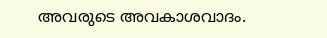അവരുടെ അവകാശവാദം.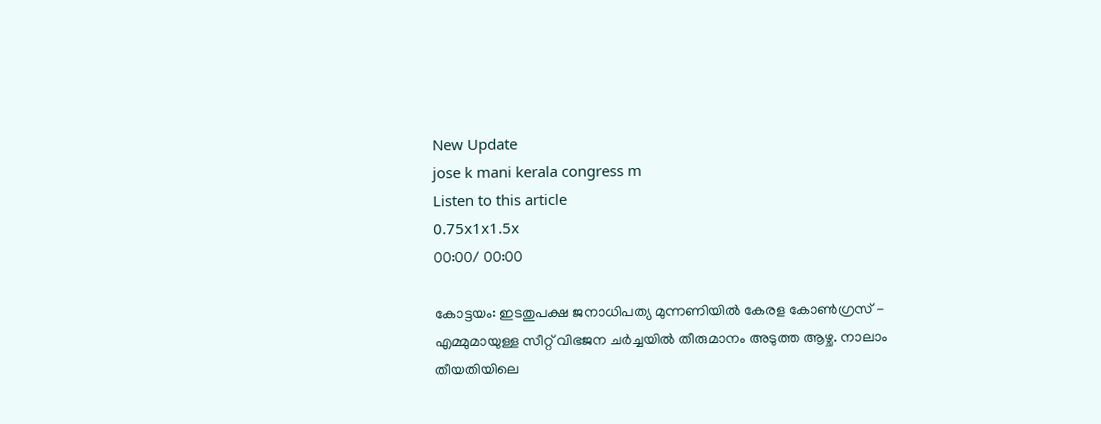New Update
jose k mani kerala congress m
Listen to this article
0.75x1x1.5x
00:00/ 00:00

കോട്ടയം: ഇടതുപക്ഷ ജനാധിപത്യ മുന്നണിയില്‍ കേരള കോണ്‍ഗ്രസ് - എമ്മുമായുള്ള സീറ്റ് വിഭജന ചര്‍ച്ചയില്‍ തീരുമാനം അടുത്ത ആഴ്ച. നാലാം തീയതിയിലെ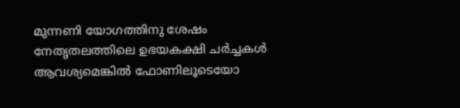മുന്നണി യോഗത്തിനു ശേഷം നേതൃതലത്തിലെ ഉഭയകക്ഷി ചര്‍ച്ചകള്‍ ആവശ്യമെങ്കില്‍ ഫോണിലൂടെയോ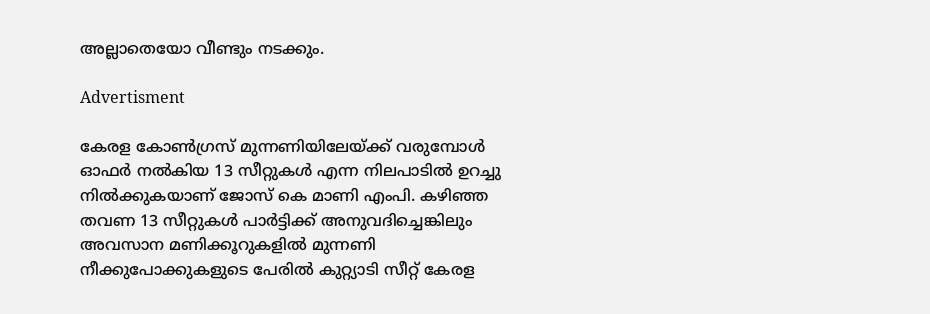അല്ലാതെയോ വീണ്ടും നടക്കും.

Advertisment

കേരള കോണ്‍ഗ്രസ് മുന്നണിയിലേയ്ക്ക് വരുമ്പോള്‍ ഓഫര്‍ നല്‍കിയ 13 സീറ്റുകള്‍ എന്ന നിലപാടില്‍ ഉറച്ചു നില്‍ക്കുകയാണ് ജോസ് കെ മാണി എംപി. കഴിഞ്ഞ തവണ 13 സീറ്റുകള്‍ പാര്‍ട്ടിക്ക് അനുവദിച്ചെങ്കിലും അവസാന മണിക്കൂറുകളില്‍ മുന്നണി നീക്കുപോക്കുകളുടെ പേരില്‍ കുറ്റ്യാടി സീറ്റ് കേരള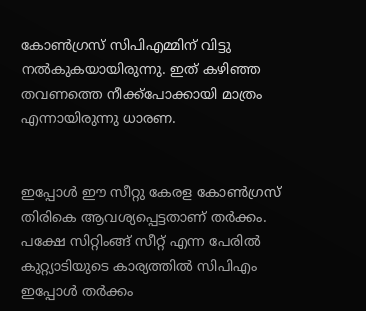കോണ്‍ഗ്രസ് സിപിഎമ്മിന് വിട്ടു നല്‍കുകയായിരുന്നു. ഇത് കഴിഞ്ഞ തവണത്തെ നീക്ക്പോക്കായി മാത്രം എന്നായിരുന്നു ധാരണ.


ഇപ്പോള്‍ ഈ സീറ്റു കേരള കോണ്‍ഗ്രസ് തിരികെ ആവശ്യപ്പെട്ടതാണ് തര്‍ക്കം. പക്ഷേ സിറ്റിംങ്ങ് സീറ്റ് എന്ന പേരില്‍ കുറ്റ്യാടിയുടെ കാര്യത്തില്‍ സിപിഎം ഇപ്പോള്‍ തര്‍ക്കം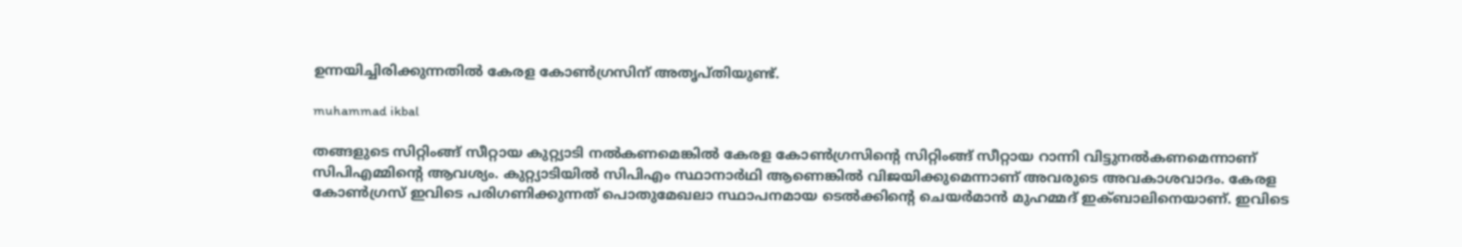ഉന്നയിച്ചിരിക്കുന്നതില്‍ കേരള കോണ്‍ഗ്രസിന് അതൃപ്തിയുണ്ട്.

muhammad ikbal

തങ്ങളുടെ സിറ്റിംങ്ങ് സീറ്റായ കുറ്റ്യാടി നല്‍കണമെങ്കില്‍ കേരള കോണ്‍ഗ്രസിന്‍റെ സിറ്റിംങ്ങ് സീറ്റായ റാന്നി വിട്ടുനല്‍കണമെന്നാണ് സിപിഎമ്മിന്‍റെ ആവശ്യം. കുറ്റ്യാടിയില്‍ സിപിഎം സ്ഥാനാര്‍ഥി ആണെങ്കില്‍ വിജയിക്കുമെന്നാണ് അവരുടെ അവകാശവാദം. കേരള കോണ്‍ഗ്രസ് ഇവിടെ പരിഗണിക്കുന്നത് പൊതുമേഖലാ സ്ഥാപനമായ ടെല്‍ക്കിന്‍റെ ചെയര്‍മാന്‍ മുഹമ്മദ് ഇക്ബാലിനെയാണ്. ഇവിടെ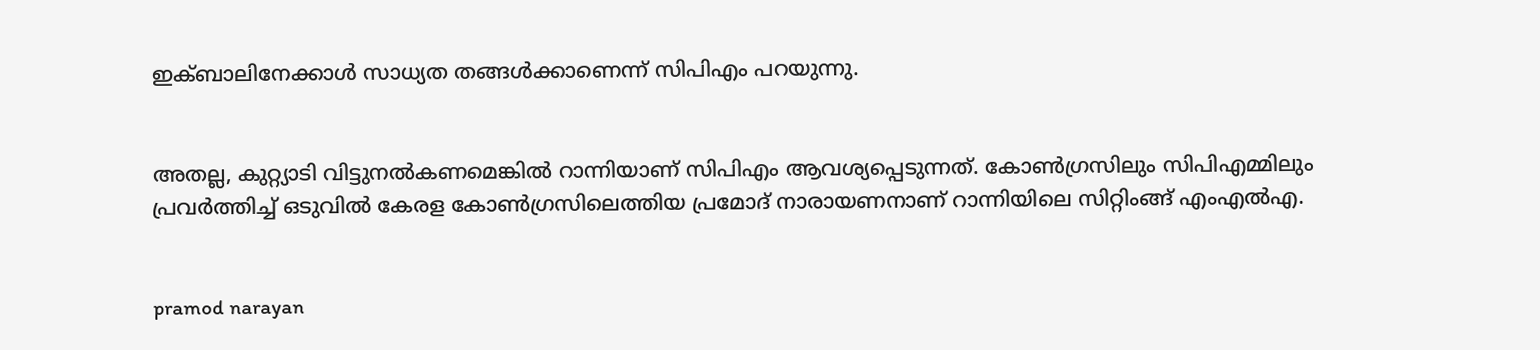ഇക്ബാലിനേക്കാള്‍ സാധ്യത തങ്ങള്‍ക്കാണെന്ന് സിപിഎം പറയുന്നു.


അതല്ല, കുറ്റ്യാടി വിട്ടുനല്‍കണമെങ്കില്‍ റാന്നിയാണ് സിപിഎം ആവശ്യപ്പെടുന്നത്. കോണ്‍ഗ്രസിലും സിപിഎമ്മിലും പ്രവര്‍ത്തിച്ച് ഒടുവില്‍ കേരള കോണ്‍ഗ്രസിലെത്തിയ പ്രമോദ് നാരായണനാണ് റാന്നിയിലെ സിറ്റിംങ്ങ് എംഎല്‍എ.


pramod narayan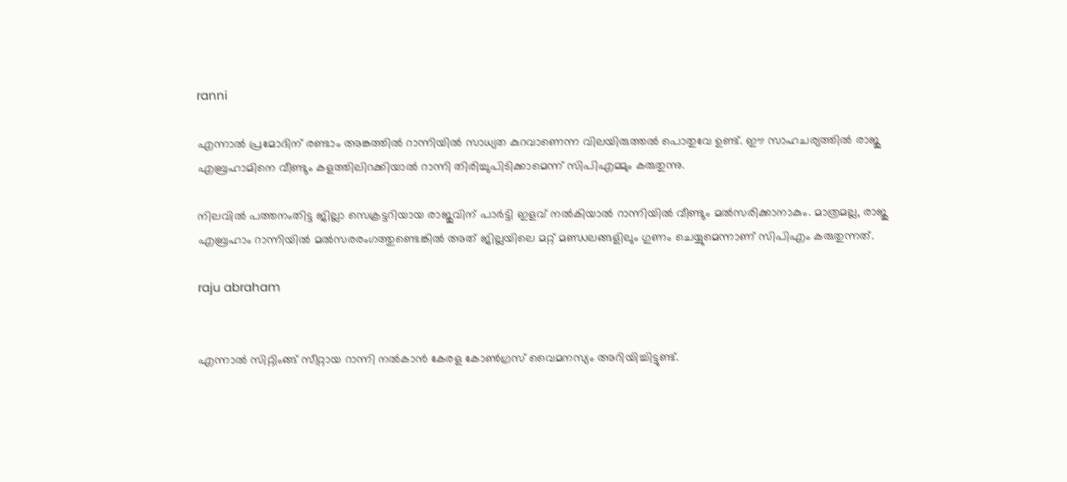ranni

എന്നാല്‍ പ്രമോദിന് രണ്ടാം അങ്കത്തില്‍ റാന്നിയില്‍ സാധ്യത കുറവാണെന്ന വിലയിരുത്തല്‍ പൊതുവേ ഉണ്ട്. ഈ സാഹചര്യത്തില്‍ രാജു എബ്രഹാമിനെ വീണ്ടും കളത്തിലിറക്കിയാല്‍ റാന്നി തിരിച്ചുപിടിക്കാമെന്ന് സിപിഎമ്മും കരുതുന്നു.

നിലവില്‍ പത്തനംതിട്ട ജില്ലാ സെക്രട്ടറിയായ രാജുവിന് പാര്‍ട്ടി ഇളവ് നല്‍കിയാല്‍ റാന്നിയില്‍ വീണ്ടും മല്‍സരിക്കാനാകും. മാത്രമല്ല, രാജു എബ്രഹാം റാന്നിയില്‍ മല്‍സരരംഗത്തുണ്ടെങ്കില്‍ അത് ജില്ലയിലെ മറ്റ് മണ്ഡലങ്ങളിലും ഗുണം ചെയ്യുമെന്നാണ് സിപിഎം കരുതുന്നത്.

raju abraham


എന്നാല്‍ സിറ്റിംങ്ങ് സീറ്റായ റാന്നി നല്‍കാന്‍ കേരള കോണ്‍ഗ്രസ് വൈമനസ്യം അറിയിച്ചിട്ടുണ്ട്.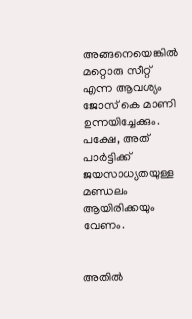അങ്ങനെയെങ്കില്‍ മറ്റൊരു സീറ്റ് എന്ന ആവശ്യം ജോസ് കെ മാണി ഉന്നയിച്ചേക്കും. പക്ഷേ, അത് പാര്‍ട്ടിക്ക് ജയസാധ്യതയുള്ള മണ്ഡലം ആയിരിക്കയും വേണം.


അതില്‍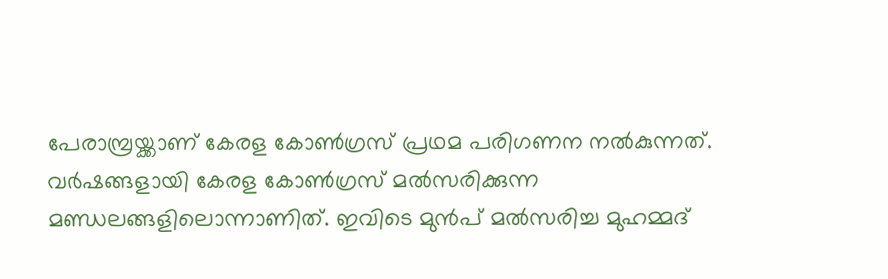പേരാമ്പ്രയ്ക്കാണ് കേരള കോണ്‍ഗ്രസ് പ്രഥമ പരിഗണന നല്‍കുന്നത്. വര്‍ഷങ്ങളായി കേരള കോണ്‍ഗ്രസ് മല്‍സരിക്കുന്ന മണ്ഡലങ്ങളിലൊന്നാണിത്. ഇവിടെ മുന്‍പ് മല്‍സരിച്ച മുഹമ്മദ്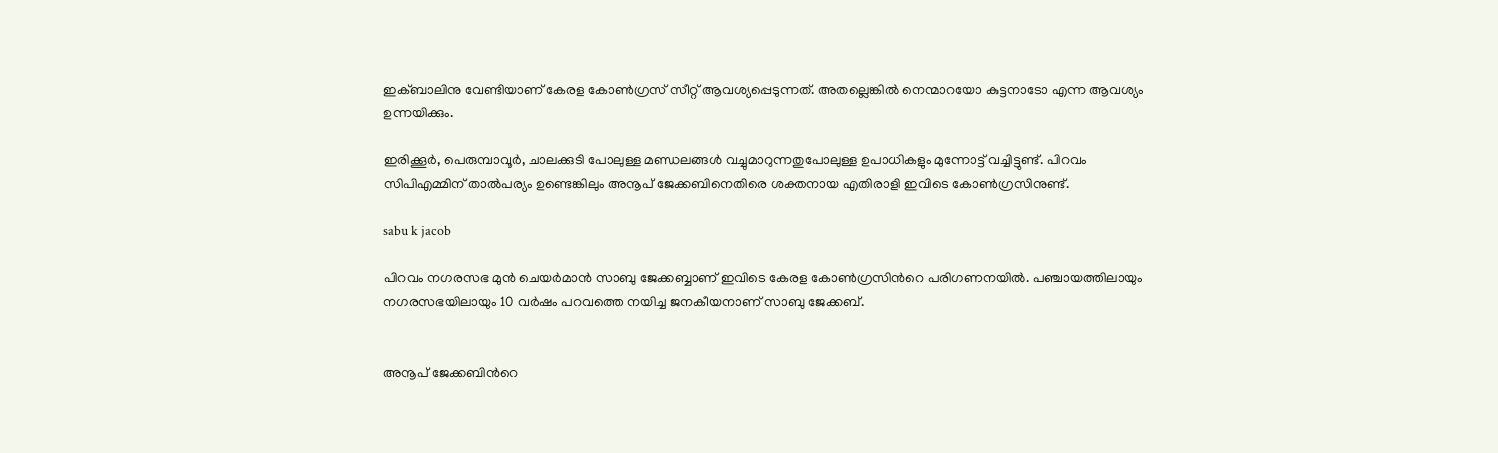ഇക്ബാലിനു വേണ്ടിയാണ് കേരള കോണ്‍ഗ്രസ് സീറ്റ് ആവശ്യപ്പെടുന്നത്. അതല്ലെങ്കില്‍ നെന്മാറയോ കുട്ടനാടോ എന്ന ആവശ്യം ഉന്നയിക്കും.

ഇരിക്കൂര്‍, പെരുമ്പാവൂര്‍, ചാലക്കുടി പോലുള്ള മണ്ഡലങ്ങള്‍ വച്ചുമാറുന്നതുപോലുള്ള ഉപാധികളും മുന്നോട്ട് വച്ചിട്ടുണ്ട്. പിറവം സിപിഎമ്മിന് താല്‍പര്യം ഉണ്ടെങ്കിലും അനൂപ് ജേക്കബിനെതിരെ ശക്തനായ എതിരാളി ഇവിടെ കോണ്‍ഗ്രസിനുണ്ട്.

sabu k jacob

പിറവം നഗരസഭ മുന്‍ ചെയര്‍മാന്‍ സാബു ജേക്കബ്ബാണ് ഇവിടെ കേരള കോണ്‍ഗ്രസിന്‍റെ പരിഗണനയില്‍. പഞ്ചായത്തിലായും നഗരസഭയിലായും 10 വര്‍ഷം പറവത്തെ നയിച്ച ജനകീയനാണ് സാബു ജേക്കബ്.


അനൂപ് ജേക്കബിന്‍റെ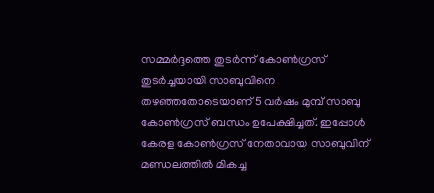സമ്മര്‍ദ്ദത്തെ തുടര്‍ന്ന് കോണ്‍ഗ്രസ് തുടര്‍ച്ചയായി സാബുവിനെ തഴഞ്ഞതോടെയാണ് 5 വര്‍ഷം മുമ്പ് സാബു കോണ്‍ഗ്രസ് ബന്ധം ഉപേക്ഷിച്ചത്. ഇപ്പോള്‍ കേരള കോണ്‍ഗ്രസ് നേതാവായ സാബുവിന് മണ്ഡലത്തില്‍ മികച്ച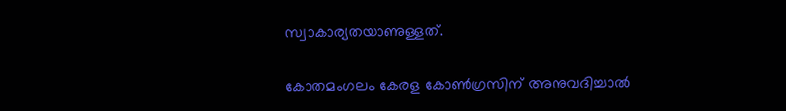സ്വാകാര്യതയാണുള്ളത്.


കോതമംഗലം കേരള കോണ്‍ഗ്രസിന് അനുവദിച്ചാല്‍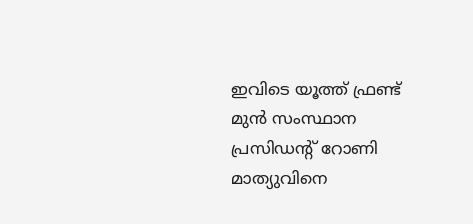ഇവിടെ യൂത്ത് ഫ്രണ്ട് മുന്‍ സംസ്ഥാന പ്രസി‍ഡന്‍റ് റോണി മാത്യുവിനെ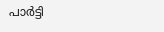പാര്‍ട്ടി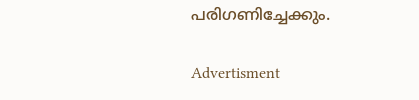പരിഗണിച്ചേക്കും.

Advertisment